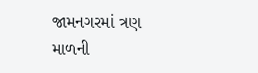જામનગરમાં ત્રણ માળની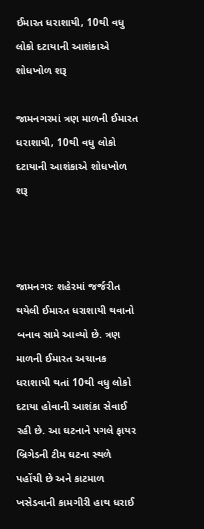ઈમારત ધરાશાયી, 10થી વધુ લોકો દટાયાની આશંકાએ શોધખોળ શરૂ

જામનગરમાં ત્રણ માળની ઈમારત ધરાશાયી, 10થી વધુ લોકો દટાયાની આશંકાએ શોધખોળ શરૂ



જામનગરઃ શહેરમાં જર્જરીત થયેલી ઈમારત ધરાશાયી થવાનો બનાવ સામે આવ્યો છે. ત્રણ માળની ઈમારત અચાનક ધરાશાયી થતાં 10થી વધુ લોકો દટાયા હોવાની આશંકા સેવાઈ રહી છે. આ ઘટનાને પગલે ફાયર બ્રિગેડની ટીમ ઘટના સ્થળે પહોંચી છે અને કાટમાળ ખસેડવાની કામગીરી હાથ ધરાઈ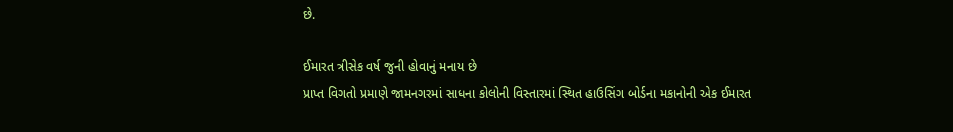છે.

ઈમારત ત્રીસેક વર્ષ જુની હોવાનું મનાય છે
પ્રાપ્ત વિગતો પ્રમાણે જામનગરમાં સાધના કોલોની વિસ્તારમાં સ્થિત હાઉસિંગ બોર્ડના મકાનોની એક ઈમારત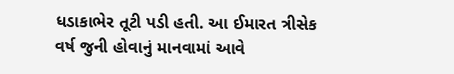ધડાકાભેર તૂટી પડી હતી. આ ઈમારત ત્રીસેક વર્ષ જુની હોવાનું માનવામાં આવે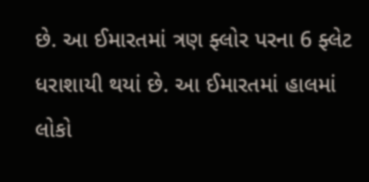છે. આ ઈમારતમાં ત્રણ ફ્લોર પરના 6 ફ્લેટ ધરાશાયી થયાં છે. આ ઈમારતમાં હાલમાં લોકો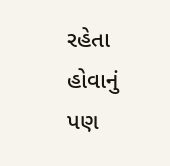રહેતા હોવાનું પણ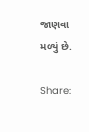જાણવા મળ્યું છે.

Share: